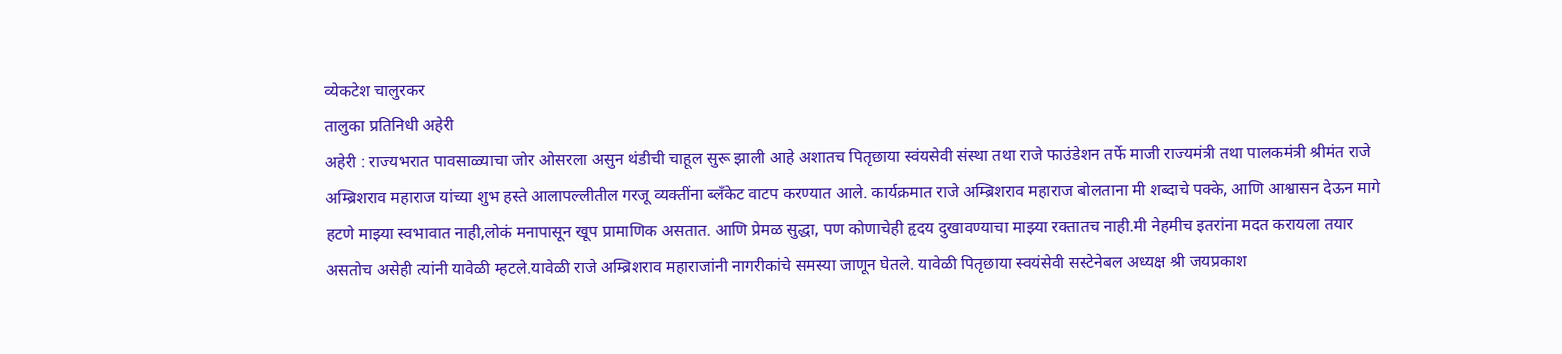व्येकटेश चालुरकर
तालुका प्रतिनिधी अहेरी
अहेरी : राज्यभरात पावसाळ्याचा जोर ओसरला असुन थंडीची चाहूल सुरू झाली आहे अशातच पितृछाया स्वंयसेवी संस्था तथा राजे फाउंडेशन तर्फे माजी राज्यमंत्री तथा पालकमंत्री श्रीमंत राजे अम्ब्रिशराव महाराज यांच्या शुभ हस्ते आलापल्लीतील गरजू व्यक्तींना ब्लँकेट वाटप करण्यात आले. कार्यक्रमात राजे अम्ब्रिशराव महाराज बोलताना मी शब्दाचे पक्के, आणि आश्वासन देऊन मागे हटणे माझ्या स्वभावात नाही,लोकं मनापासून खूप प्रामाणिक असतात. आणि प्रेमळ सुद्धा, पण कोणाचेही हृदय दुखावण्याचा माझ्या रक्तातच नाही.मी नेहमीच इतरांना मदत करायला तयार असतोच असेही त्यांनी यावेळी म्हटले.यावेळी राजे अम्ब्रिशराव महाराजांनी नागरीकांचे समस्या जाणून घेतले. यावेळी पितृछाया स्वयंसेवी सस्टेनेबल अध्यक्ष श्री जयप्रकाश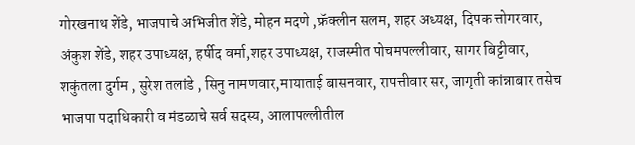गोरखनाथ शेंडे, भाजपाचे अभिजीत शेंडे, मोहन मदणे ,फ्रॅक्लीन सलम, शहर अध्यक्ष, दिपक त्तोगरवार, अंकुश शेंडे, शहर उपाध्यक्ष, हर्षीद वर्मा,शहर उपाध्यक्ष, राजस्मीत पोचमपल्लीवार, सागर बिट्टीवार, शकुंतला दुर्गम , सुरेश तलांडे , सिनु नामणवार,मायाताई बासनवार, रापत्तीवार सर, जागृती कांन्नाबार तसेच भाजपा पदाधिकारी व मंडळाचे सर्व सदस्य, आलापल्लीतील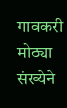गावकरी मोठ्या संख्येने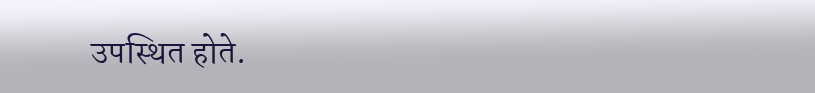उपस्थित होते.